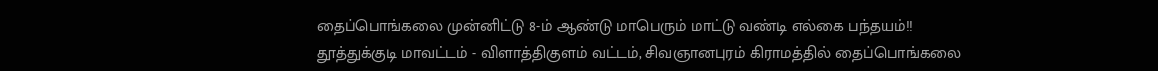தைப்பொங்கலை முன்னிட்டு 8-ம் ஆண்டு மாபெரும் மாட்டு வண்டி எல்கை பந்தயம்!!
தூத்துக்குடி மாவட்டம் - விளாத்திகுளம் வட்டம், சிவஞானபுரம் கிராமத்தில் தைப்பொங்கலை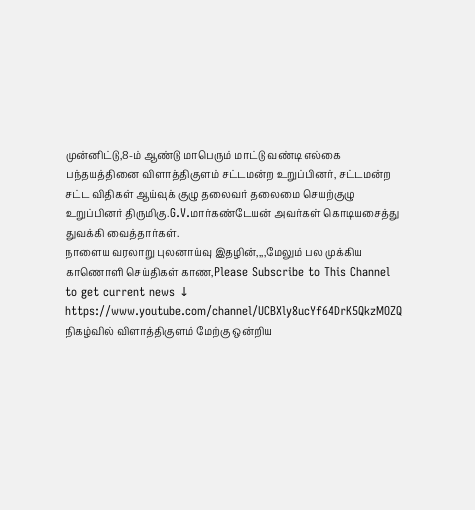முன்னிட்டு,8-ம் ஆண்டு மாபெரும் மாட்டு வண்டி எல்கை பந்தயத்தினை விளாத்திகுளம் சட்டமன்ற உறுப்பினர், சட்டமன்ற சட்ட விதிகள் ஆய்வுக் குழு தலைவர் தலைமை செயற்குழு உறுப்பினர் திருமிகு.G.V.மார்கண்டேயன் அவர்கள் கொடியசைத்து துவக்கி வைத்தார்கள்.
நாளைய வரலாறு புலனாய்வு இதழின்,,,,மேலும் பல முக்கிய காணொளி செய்திகள் காண,Please Subscribe to This Channel to get current news ↓
https://www.youtube.com/channel/UCBXly8ucYf64DrK5QkzMOZQ
நிகழ்வில் விளாத்திகுளம் மேற்கு ஒன்றிய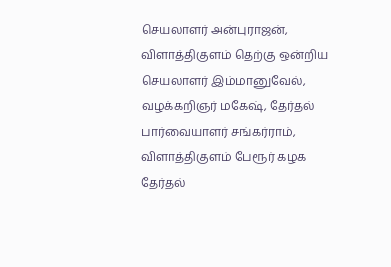செயலாளர் அன்புராஜன், விளாத்திகுளம் தெற்கு ஒன்றிய செயலாளர் இம்மானுவேல், வழக்கறிஞர் மகேஷ், தேர்தல் பார்வையாளர் சங்கர்ராம், விளாத்திகுளம் பேரூர் கழக தேர்தல்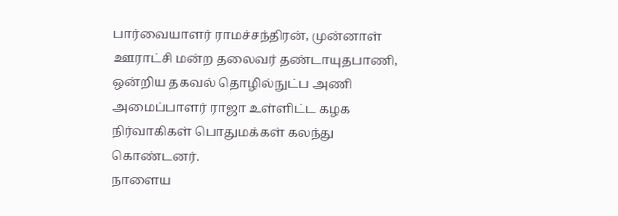பார்வையாளர் ராமச்சந்திரன், முன்னாள் ஊராட்சி மன்ற தலைவர் தண்டாயுதபாணி, ஒன்றிய தகவல் தொழில்நுட்ப அணி அமைப்பாளர் ராஜா உள்ளிட்ட கழக நிர்வாகிகள் பொதுமக்கள் கலந்து கொண்டனர்.
நாளைய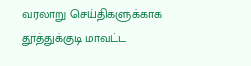வரலாறு செய்திகளுக்காக
தூத்துக்குடி மாவட்ட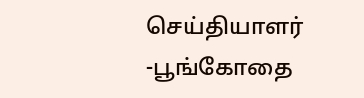செய்தியாளர்
-பூங்கோதை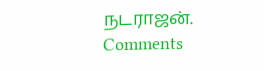நடராஜன்.
Comments